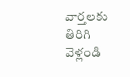వార్తలకు తిరిగి వెళ్లండి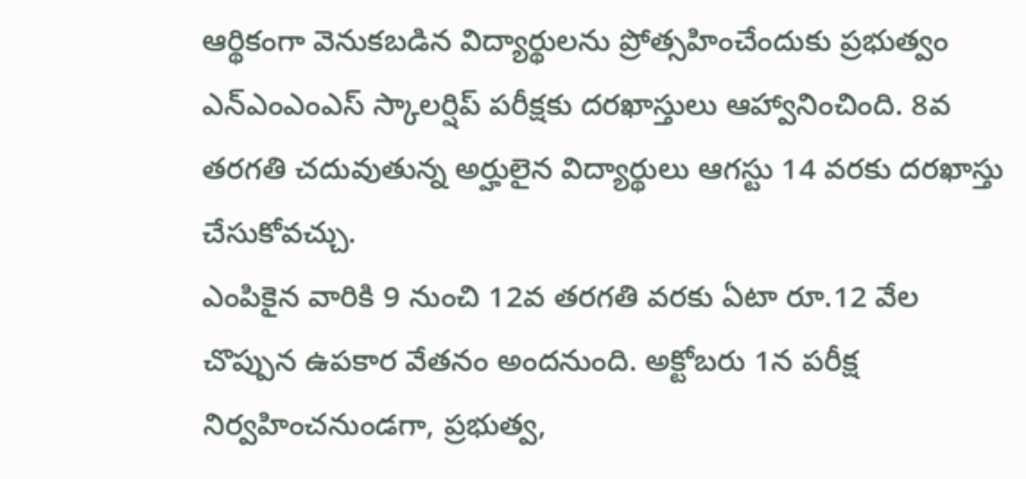ఆర్థికంగా వెనుకబడిన విద్యార్థులను ప్రోత్సహించేందుకు ప్రభుత్వం ఎన్ఎంఎంఎస్ స్కాలర్షిప్ పరీక్షకు దరఖాస్తులు ఆహ్వానించింది. 8వ తరగతి చదువుతున్న అర్హులైన విద్యార్థులు ఆగస్టు 14 వరకు దరఖాస్తు చేసుకోవచ్చు.
ఎంపికైన వారికి 9 నుంచి 12వ తరగతి వరకు ఏటా రూ.12 వేల చొప్పున ఉపకార వేతనం అందనుంది. అక్టోబరు 1న పరీక్ష నిర్వహించనుండగా, ప్రభుత్వ,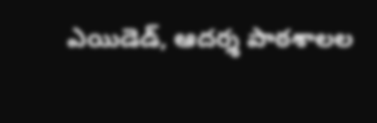ఎయిడెడ్, ఆదర్శ పాఠశాలల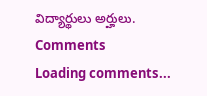విద్యార్థులు అర్హులు.
Comments
Loading comments...